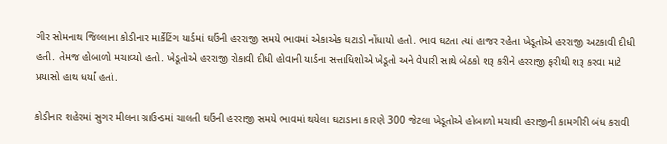ગીર સોમનાથ જિલ્લાના કોડીનાર માર્કેટિંગ યાર્ડમાં ઘઉંની હરરાજી સમયે ભાવમાં એકાએક ઘટાડો નોંધાયો હતો. ભાવ ઘટતા ત્યાં હાજર રહેતા ખેડૂતોએ હરરાજી અટકાવી દીધી હતી. તેમજ હોબાળો મચાવ્યો હતો. ખેડૂતોએ હરરાજી રોકાવી દીધી હોવાની યાર્ડના સત્તાધિશોએ ખેડૂતો અને વેપારી સાથે બેઠકો શરૂ કરીને હરરાજી ફરીથી શરૂ કરવા માટે પ્રયાસો હાથ ધર્યાં હતાં.

કોડીનાર શહેરમાં સુગર મીલના ગ્રાઉન્ડમાં ચાલતી ઘઉંની હરરાજી સમયે ભાવમાં થયેલા ઘટાડાના કારણે 300 જેટલા ખેડૂતોએ હોબાળો મચાવી હરાજીની કામગીરી બંધ કરાવી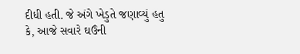દીધી હતી. જે અંગે ખેડુતે જણાવ્યું હતુ કે, આજે સવારે ઘઉંની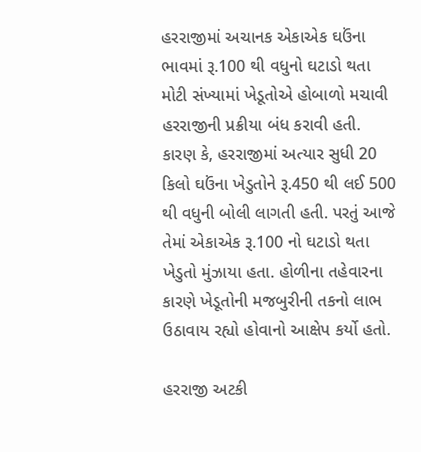હરરાજીમાં અચાનક એકાએક ઘઉંના ભાવમાં રૂ.100 થી વધુનો ઘટાડો થતા મોટી સંખ્યામાં ખેડૂતોએ હોબાળો મચાવી હરરાજીની પ્રક્રીયા બંધ કરાવી હતી. કારણ કે, હરરાજીમાં અત્યાર સુધી 20 કિલો ઘઉંના ખેડુતોને રૂ.450 થી લઈ 500 થી વધુની બોલી લાગતી હતી. પરતું આજે તેમાં એકાએક રૂ.100 નો ઘટાડો થતા ખેડુતો મુંઝાયા હતા. હોળીના તહેવારના કારણે ખેડૂતોની મજબુરીની તકનો લાભ ઉઠાવાય રહ્યો હોવાનો આક્ષેપ કર્યો હતો.

હરરાજી અટકી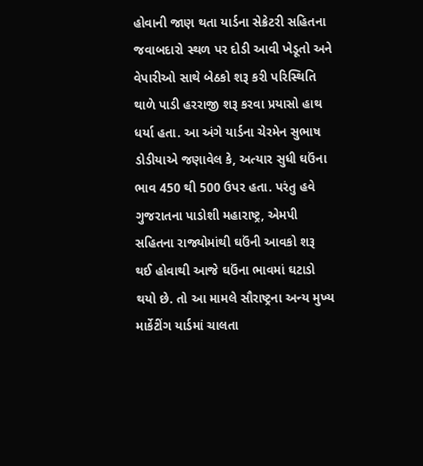હોવાની જાણ થતા યાર્ડના સેક્રેટરી સહિતના જવાબદારો સ્થળ પર દોડી આવી ખેડૂતો અને વેપારીઓ સાથે બેઠકો શરૂ કરી પરિસ્થિતિ થાળે પાડી હરરાજી શરૂ કરવા પ્રયાસો હાથ ધર્યા હતા. આ અંગે યાર્ડના ચેરમેન સુભાષ ડોડીયાએ જણાવેલ કે, અત્યાર સુધી ઘઉંના ભાવ 450 થી 500 ઉપર હતા. પરંતુ હવે ગુજરાતના પાડોશી મહારાષ્ટ્ર, એમપી સહિતના રાજ્યોમાંથી ઘઉંની આવકો શરૂ થઈ હોવાથી આજે ઘઉંના ભાવમાં ઘટાડો થયો છે. તો આ મામલે સૌરાષ્ટ્રના અન્ય મુખ્ય માર્કેટીંગ યાર્ડમાં ચાલતા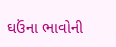ઘઉંના ભાવોની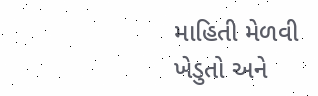માહિતી મેળવી ખેડુતો અને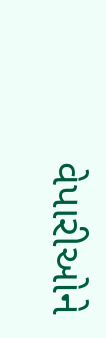વેપારીઓને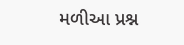મળીઆ પ્રશ્ન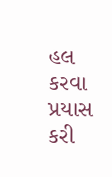હલ કરવા પ્રયાસ કરી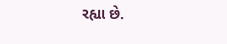રહ્યા છે.